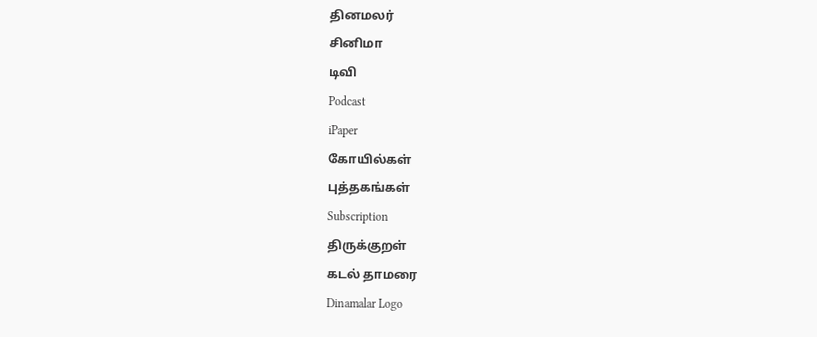தினமலர்
சினிமா
டிவி
Podcast
iPaper
கோயில்கள்
புத்தகங்கள்
Subscription
திருக்குறள்
கடல் தாமரை
Dinamalar Logo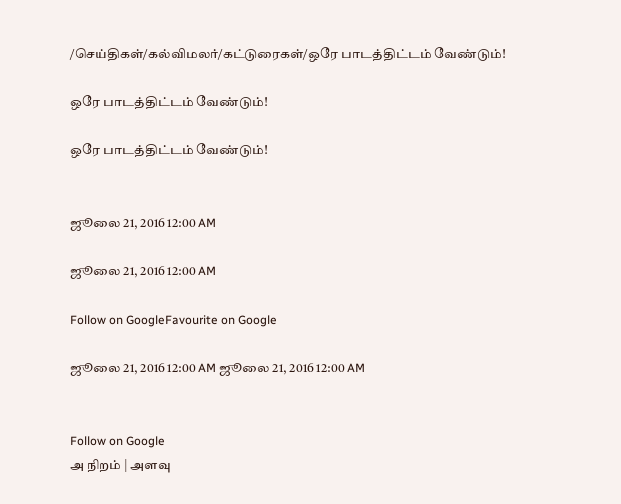/செய்திகள்/கல்விமலர்/கட்டுரைகள்/ஒரே பாடத்திட்டம் வேண்டும்!

ஒரே பாடத்திட்டம் வேண்டும்!

ஒரே பாடத்திட்டம் வேண்டும்!


ஜூலை 21, 2016 12:00 AM

ஜூலை 21, 2016 12:00 AM

Follow on GoogleFavourite on Google

ஜூலை 21, 2016 12:00 AM ஜூலை 21, 2016 12:00 AM


Follow on Google
அ நிறம் | அளவு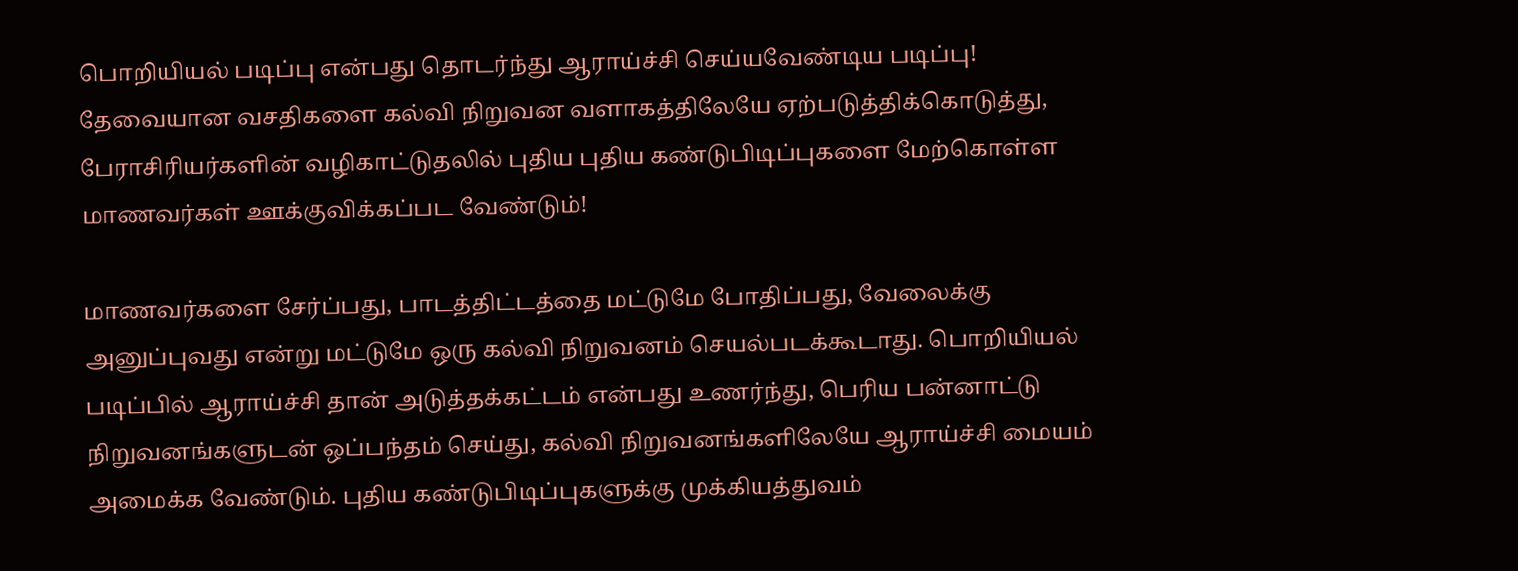பொறியியல் படிப்பு என்பது தொடர்ந்து ஆராய்ச்சி செய்யவேண்டிய படிப்பு! தேவையான வசதிகளை கல்வி நிறுவன வளாகத்திலேயே ஏற்படுத்திக்கொடுத்து, பேராசிரியர்களின் வழிகாட்டுதலில் புதிய புதிய கண்டுபிடிப்புகளை மேற்கொள்ள மாணவர்கள் ஊக்குவிக்கப்பட வேண்டும்!

மாணவர்களை சேர்ப்பது, பாடத்திட்டத்தை மட்டுமே போதிப்பது, வேலைக்கு அனுப்புவது என்று மட்டுமே ஒரு கல்வி நிறுவனம் செயல்படக்கூடாது. பொறியியல் படிப்பில் ஆராய்ச்சி தான் அடுத்தக்கட்டம் என்பது உணர்ந்து, பெரிய பன்னாட்டு நிறுவனங்களுடன் ஒப்பந்தம் செய்து, கல்வி நிறுவனங்களிலேயே ஆராய்ச்சி மையம் அமைக்க வேண்டும். புதிய கண்டுபிடிப்புகளுக்கு முக்கியத்துவம்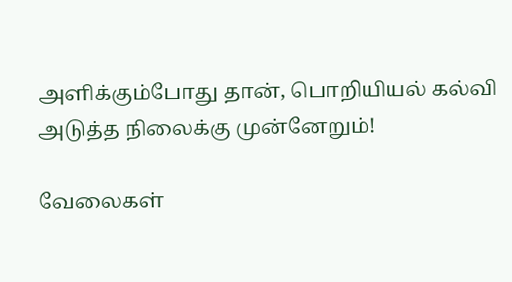அளிக்கும்போது தான், பொறியியல் கல்வி அடுத்த நிலைக்கு முன்னேறும்!

வேலைகள்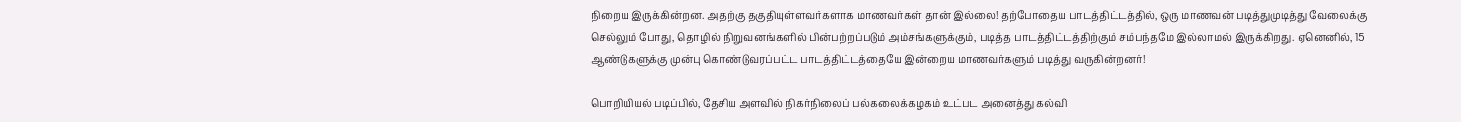நிறைய இருக்கின்றன. அதற்கு தகுதியுள்ளவர்களாக மாணவர்கள் தான் இல்லை! தற்போதைய பாடத்திட்டத்தில், ஒரு மாணவன் படித்துமுடித்து வேலைக்கு செல்லும் போது, தொழில் நிறுவனங்களில் பின்பற்றப்படும் அம்சங்களுக்கும், படித்த பாடத்திட்டத்திற்கும் சம்பந்தமே இல்லாமல் இருக்கிறது. ஏனெனில், 15 ஆண்டுகளுக்கு முன்பு கொண்டுவரப்பட்ட பாடத்திட்டத்தையே இன்றைய மாணவர்களும் படித்து வருகின்றனர்!

பொறியியல் படிப்பில், தேசிய அளவில் நிகர்நிலைப் பல்கலைக்கழகம் உட்பட அனைத்து கல்வி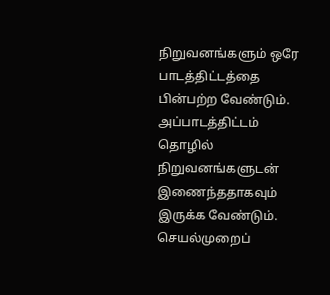நிறுவனங்களும் ஒரே பாடத்திட்டத்தை பின்பற்ற வேண்டும். அப்பாடத்திட்டம் தொழில் நிறுவனங்களுடன் இணைந்ததாகவும் இருக்க வேண்டும். செயல்முறைப்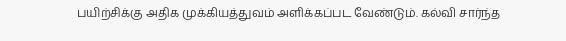பயிற்சிக்கு அதிக முக்கியத்துவம் அளிக்கப்பட வேண்டும். கல்வி சார்ந்த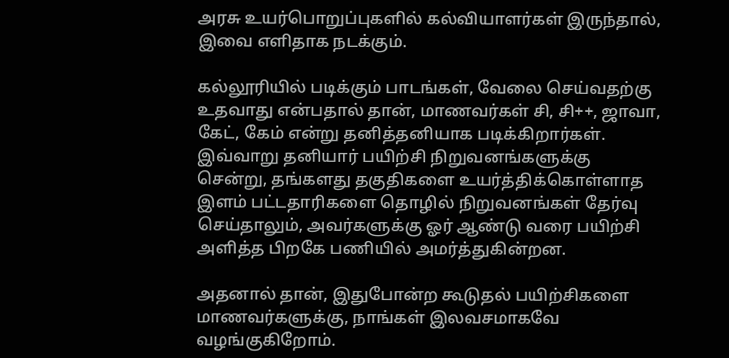அரசு உயர்பொறுப்புகளில் கல்வியாளர்கள் இருந்தால், இவை எளிதாக நடக்கும்.

கல்லூரியில் படிக்கும் பாடங்கள், வேலை செய்வதற்கு உதவாது என்பதால் தான், மாணவர்கள் சி, சி++, ஜாவா, கேட், கேம் என்று தனித்தனியாக படிக்கிறார்கள். இவ்வாறு தனியார் பயிற்சி நிறுவனங்களுக்கு சென்று, தங்களது தகுதிகளை உயர்த்திக்கொள்ளாத இளம் பட்டதாரிகளை தொழில் நிறுவனங்கள் தேர்வு செய்தாலும், அவர்களுக்கு ஓர் ஆண்டு வரை பயிற்சி அளித்த பிறகே பணியில் அமர்த்துகின்றன.

அதனால் தான், இதுபோன்ற கூடுதல் பயிற்சிகளை மாணவர்களுக்கு, நாங்கள் இலவசமாகவே வழங்குகிறோம்.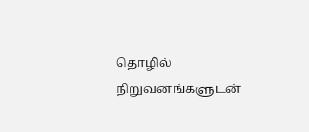தொழில் நிறுவனங்களுடன்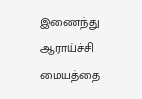இணைந்து ஆராய்ச்சி மையத்தை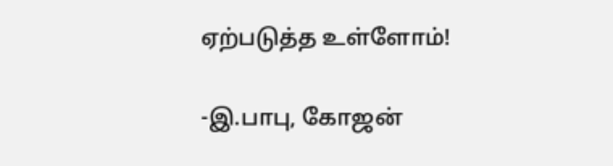ஏற்படுத்த உள்ளோம்!

-இ.பாபு, கோஜன்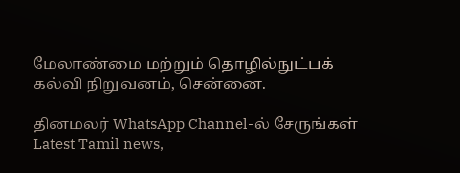மேலாண்மை மற்றும் தொழில்நுட்பக் கல்வி நிறுவனம், சென்னை.

தினமலர் WhatsApp Channel-ல் சேருங்கள்
Latest Tamil news,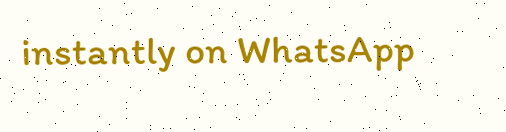instantly on WhatsApp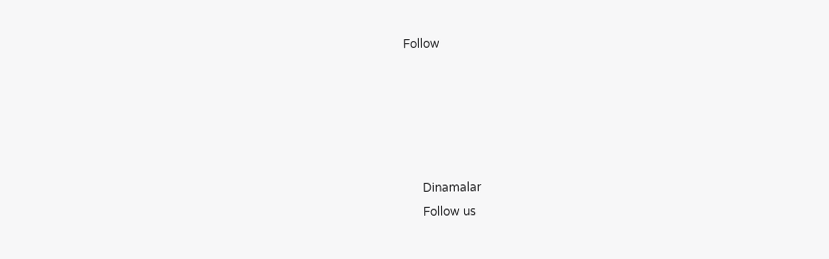Follow





      Dinamalar
      Follow us